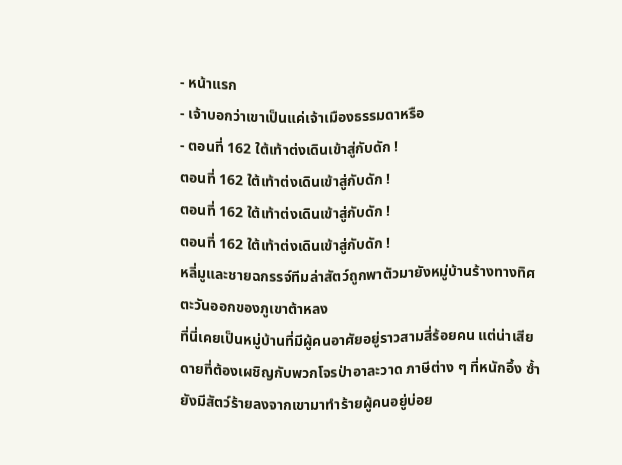- หน้าแรก
- เจ้าบอกว่าเขาเป็นแค่เจ้าเมืองธรรมดาหรือ
- ตอนที่ 162 ใต้เท้าต่งเดินเข้าสู่กับดัก !
ตอนที่ 162 ใต้เท้าต่งเดินเข้าสู่กับดัก !
ตอนที่ 162 ใต้เท้าต่งเดินเข้าสู่กับดัก !
ตอนที่ 162 ใต้เท้าต่งเดินเข้าสู่กับดัก !
หลี่มูและชายฉกรรจ์ทีมล่าสัตว์ถูกพาตัวมายังหมู่บ้านร้างทางทิศตะวันออกของภูเขาต้าหลง
ที่นี่เคยเป็นหมู่บ้านที่มีผู้คนอาศัยอยู่ราวสามสี่ร้อยคน แต่น่าเสียดายที่ต้องเผชิญกับพวกโจรป่าอาละวาด ภาษีต่าง ๆ ที่หนักอึ้ง ซ้ำยังมีสัตว์ร้ายลงจากเขามาทำร้ายผู้คนอยู่บ่อย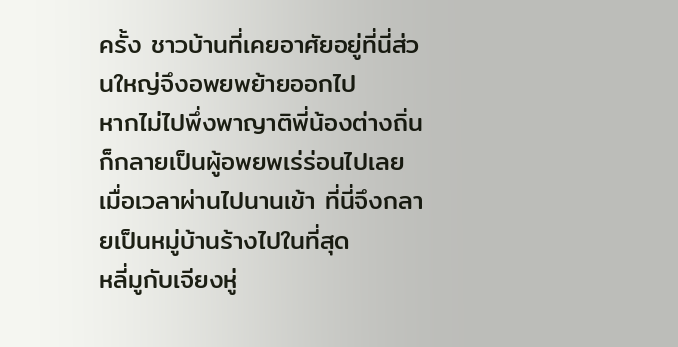ครั้ง ชาวบ้านที่เคยอาศัยอยู่ที่นี่ส่วนใหญ่จึงอพยพย้ายออกไป
หากไม่ไปพึ่งพาญาติพี่น้องต่างถิ่น ก็กลายเป็นผู้อพยพเร่ร่อนไปเลย
เมื่อเวลาผ่านไปนานเข้า ที่นี่จึงกลายเป็นหมู่บ้านร้างไปในที่สุด
หลี่มูกับเจียงหู่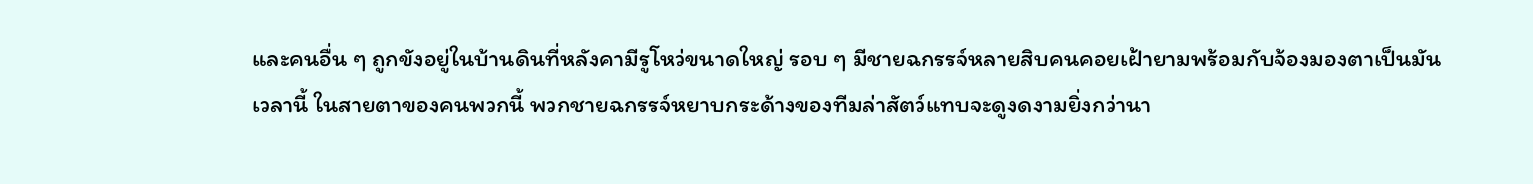และคนอื่น ๆ ถูกขังอยู่ในบ้านดินที่หลังคามีรูโหว่ขนาดใหญ่ รอบ ๆ มีชายฉกรรจ์หลายสิบคนคอยเฝ้ายามพร้อมกับจ้องมองตาเป็นมัน
เวลานี้ ในสายตาของคนพวกนี้ พวกชายฉกรรจ์หยาบกระด้างของทีมล่าสัตว์แทบจะดูงดงามยิ่งกว่านา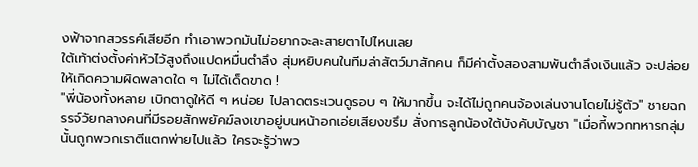งฟ้าจากสวรรค์เสียอีก ทำเอาพวกมันไม่อยากจะละสายตาไปไหนเลย
ใต้เท้าต่งตั้งค่าหัวไว้สูงถึงแปดหมื่นตำลึง สุ่มหยิบคนในทีมล่าสัตว์มาสักคน ก็มีค่าตั้งสองสามพันตำลึงเงินแล้ว จะปล่อยให้เกิดความผิดพลาดใด ๆ ไม่ได้เด็ดขาด !
"พี่น้องทั้งหลาย เบิกตาดูให้ดี ๆ หน่อย ไปลาดตระเวนดูรอบ ๆ ให้มากขึ้น จะได้ไม่ถูกคนจ้องเล่นงานโดยไม่รู้ตัว" ชายฉกรรจ์วัยกลางคนที่มีรอยสักพยัคฆ์ลงเขาอยู่บนหน้าอกเอ่ยเสียงขรึม สั่งการลูกน้องใต้บังคับบัญชา "เมื่อกี้พวกทหารกลุ่มนั้นถูกพวกเราตีแตกพ่ายไปแล้ว ใครจะรู้ว่าพว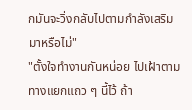กมันจะวิ่งกลับไปตามกำลังเสริมมาหรือไม่"
"ตั้งใจทำงานกันหน่อย ไปเฝ้าตามทางแยกแถว ๆ นี้ไว้ ถ้า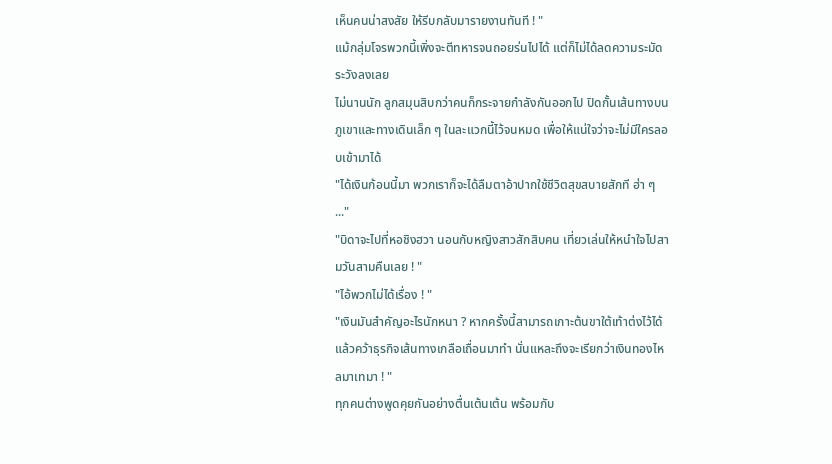เห็นคนน่าสงสัย ให้รีบกลับมารายงานทันที ! "
แม้กลุ่มโจรพวกนี้เพิ่งจะตีทหารจนถอยร่นไปได้ แต่ก็ไม่ได้ลดความระมัดระวังลงเลย
ไม่นานนัก ลูกสมุนสิบกว่าคนก็กระจายกำลังกันออกไป ปิดกั้นเส้นทางบนภูเขาและทางเดินเล็ก ๆ ในละแวกนี้ไว้จนหมด เพื่อให้แน่ใจว่าจะไม่มีใครลอบเข้ามาได้
"ได้เงินก้อนนี้มา พวกเราก็จะได้ลืมตาอ้าปากใช้ชีวิตสุขสบายสักที ฮ่า ๆ ..."
"บิดาจะไปที่หอชิงฮวา นอนกับหญิงสาวสักสิบคน เที่ยวเล่นให้หนำใจไปสามวันสามคืนเลย ! "
"ไอ้พวกไม่ได้เรื่อง ! "
"เงินมันสำคัญอะไรนักหนา ? หากครั้งนี้สามารถเกาะต้นขาใต้เท้าต่งไว้ได้ แล้วคว้าธุรกิจเส้นทางเกลือเถื่อนมาทำ นั่นแหละถึงจะเรียกว่าเงินทองไหลมาเทมา ! "
ทุกคนต่างพูดคุยกันอย่างตื่นเต้นเต้น พร้อมกับ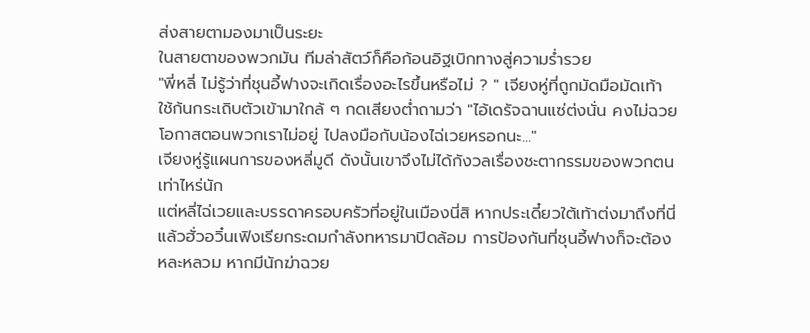ส่งสายตามองมาเป็นระยะ
ในสายตาของพวกมัน ทีมล่าสัตว์ก็คือก้อนอิฐเบิกทางสู่ความร่ำรวย
"พี่หลี่ ไม่รู้ว่าที่ชุนอี้ฟางจะเกิดเรื่องอะไรขึ้นหรือไม่ ? " เจียงหู่ที่ถูกมัดมือมัดเท้า ใช้ก้นกระเถิบตัวเข้ามาใกล้ ๆ กดเสียงต่ำถามว่า "ไอ้เดรัจฉานแซ่ต่งนั่น คงไม่ฉวยโอกาสตอนพวกเราไม่อยู่ ไปลงมือกับน้องไฉ่เวยหรอกนะ..."
เจียงหู่รู้แผนการของหลี่มูดี ดังนั้นเขาจึงไม่ได้กังวลเรื่องชะตากรรมของพวกตนเท่าไหร่นัก
แต่หลี่ไฉ่เวยและบรรดาครอบครัวที่อยู่ในเมืองนี่สิ หากประเดี๋ยวใต้เท้าต่งมาถึงที่นี่ แล้วฮั่วอวิ๋นเฟิงเรียกระดมกำลังทหารมาปิดล้อม การป้องกันที่ชุนอี้ฟางก็จะต้องหละหลวม หากมีนักฆ่าฉวย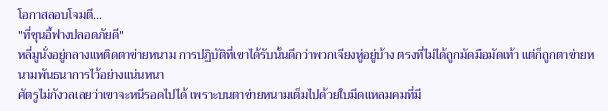โอกาสลอบโจมตี...
"ที่ชุนอี้ฟางปลอดภัยดี"
หลี่มูนั่งอยู่กลางแหติดตาข่ายหนาม การปฏิบัติที่เขาได้รับนั้นดีกว่าพวกเจียงหู่อยู่บ้าง ตรงที่ไม่ได้ถูกมัดมือมัดเท้า แต่ก็ถูกตาข่ายหนามพันธนาการไว้อย่างแน่นหนา
ศัตรูไม่กังวลเลยว่าเขาจะหนีรอดไปได้ เพราะบนตาข่ายหนามเต็มไปด้วยใบมีดแหลมคมที่มี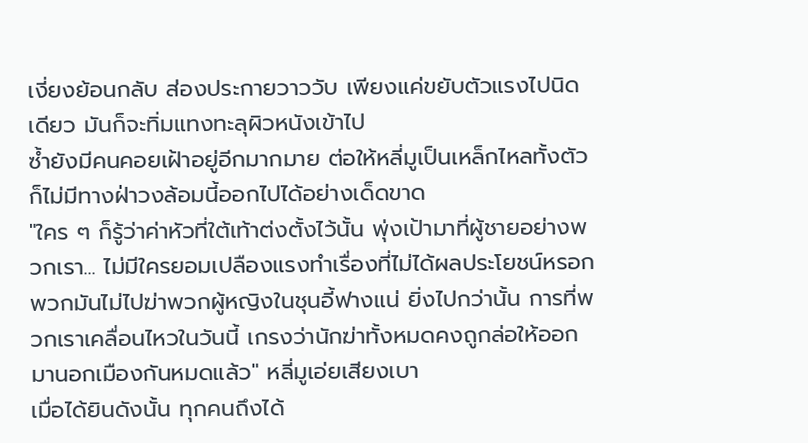เงี่ยงย้อนกลับ ส่องประกายวาววับ เพียงแค่ขยับตัวแรงไปนิดเดียว มันก็จะทิ่มแทงทะลุผิวหนังเข้าไป
ซ้ำยังมีคนคอยเฝ้าอยู่อีกมากมาย ต่อให้หลี่มูเป็นเหล็กไหลทั้งตัว ก็ไม่มีทางฝ่าวงล้อมนี้ออกไปได้อย่างเด็ดขาด
"ใคร ๆ ก็รู้ว่าค่าหัวที่ใต้เท้าต่งตั้งไว้นั้น พุ่งเป้ามาที่ผู้ชายอย่างพวกเรา... ไม่มีใครยอมเปลืองแรงทำเรื่องที่ไม่ได้ผลประโยชน์หรอก พวกมันไม่ไปฆ่าพวกผู้หญิงในชุนอี้ฟางแน่ ยิ่งไปกว่านั้น การที่พวกเราเคลื่อนไหวในวันนี้ เกรงว่านักฆ่าทั้งหมดคงถูกล่อให้ออกมานอกเมืองกันหมดแล้ว" หลี่มูเอ่ยเสียงเบา
เมื่อได้ยินดังนั้น ทุกคนถึงได้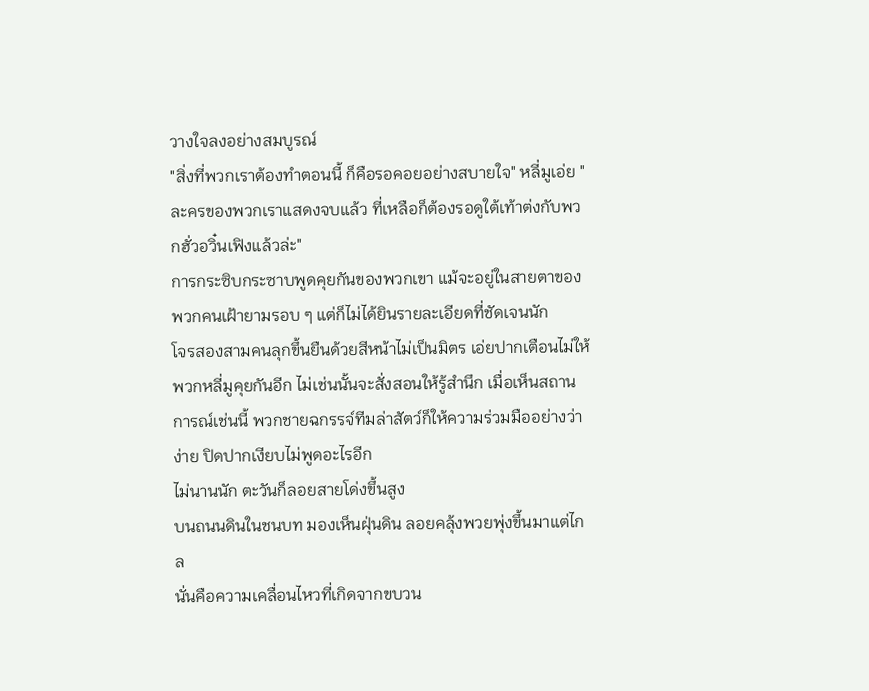วางใจลงอย่างสมบูรณ์
"สิ่งที่พวกเราต้องทำตอนนี้ ก็คือรอคอยอย่างสบายใจ" หลี่มูเอ่ย "ละครของพวกเราแสดงจบแล้ว ที่เหลือก็ต้องรอดูใต้เท้าต่งกับพวกฮั่วอวิ๋นเฟิงแล้วล่ะ"
การกระซิบกระซาบพูดคุยกันของพวกเขา แม้จะอยู่ในสายตาของพวกคนเฝ้ายามรอบ ๆ แต่ก็ไม่ได้ยินรายละเอียดที่ชัดเจนนัก
โจรสองสามคนลุกขึ้นยืนด้วยสีหน้าไม่เป็นมิตร เอ่ยปากเตือนไม่ให้พวกหลี่มูคุยกันอีก ไม่เช่นนั้นจะสั่งสอนให้รู้สำนึก เมื่อเห็นสถานการณ์เช่นนี้ พวกชายฉกรรจ์ทีมล่าสัตว์ก็ให้ความร่วมมืออย่างว่าง่าย ปิดปากเงียบไม่พูดอะไรอีก
ไม่นานนัก ตะวันก็ลอยสายโด่งขึ้นสูง
บนถนนดินในชนบท มองเห็นฝุ่นดิน ลอยคลุ้งพวยพุ่งขึ้นมาแต่ไกล
นั่นคือความเคลื่อนไหวที่เกิดจากขบวน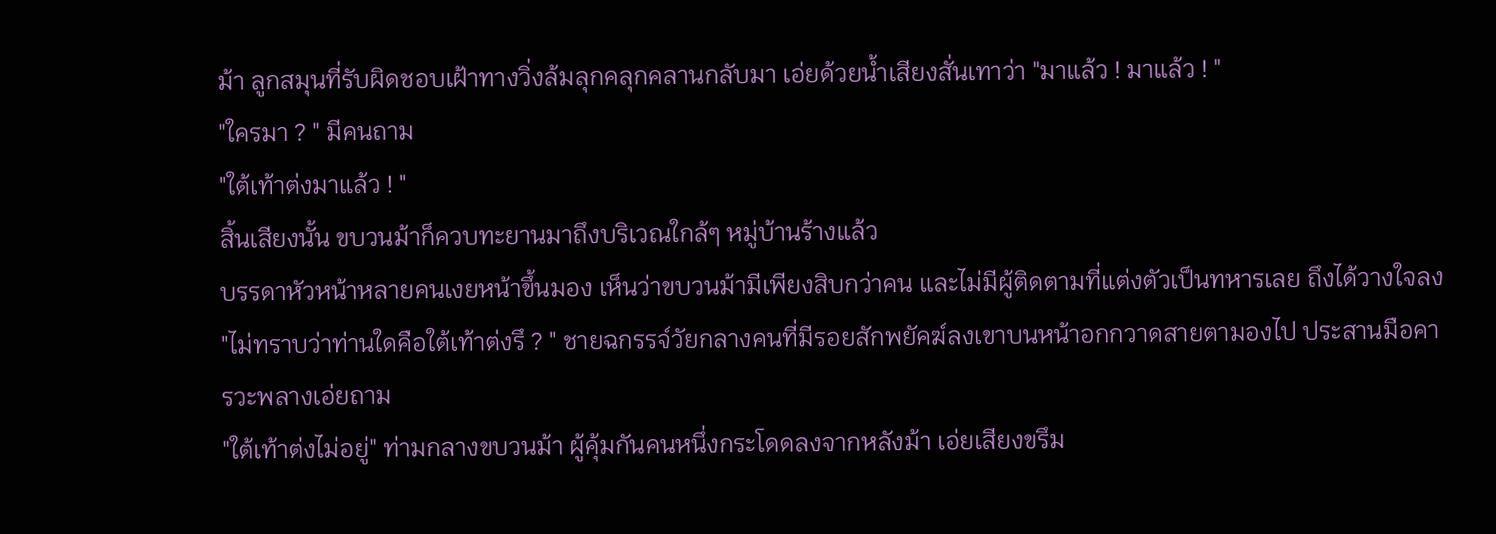ม้า ลูกสมุนที่รับผิดชอบเฝ้าทางวิ่งล้มลุกคลุกคลานกลับมา เอ่ยด้วยน้ำเสียงสั่นเทาว่า "มาแล้ว ! มาแล้ว ! "
"ใครมา ? " มีคนถาม
"ใต้เท้าต่งมาแล้ว ! "
สิ้นเสียงนั้น ขบวนม้าก็ควบทะยานมาถึงบริเวณใกล้ๆ หมู่บ้านร้างแล้ว
บรรดาหัวหน้าหลายคนเงยหน้าขึ้นมอง เห็นว่าขบวนม้ามีเพียงสิบกว่าคน และไม่มีผู้ติดตามที่แต่งตัวเป็นทหารเลย ถึงได้วางใจลง
"ไม่ทราบว่าท่านใดคือใต้เท้าต่งรึ ? " ชายฉกรรจ์วัยกลางคนที่มีรอยสักพยัคฆ์ลงเขาบนหน้าอกกวาดสายตามองไป ประสานมือคารวะพลางเอ่ยถาม
"ใต้เท้าต่งไม่อยู่" ท่ามกลางขบวนม้า ผู้คุ้มกันคนหนึ่งกระโดดลงจากหลังม้า เอ่ยเสียงขรึม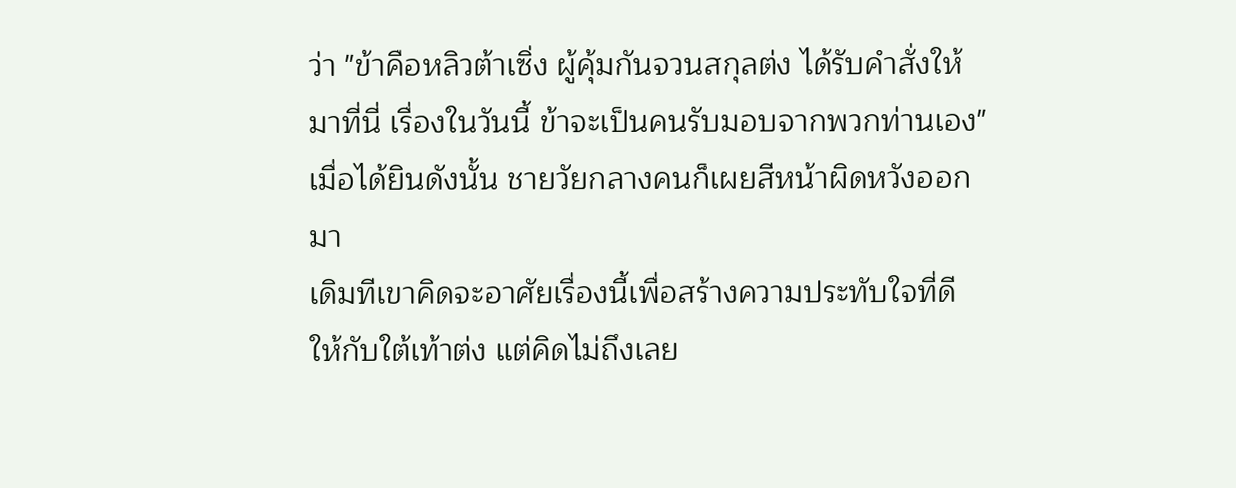ว่า "ข้าคือหลิวต้าเซิ่ง ผู้คุ้มกันจวนสกุลต่ง ได้รับคำสั่งให้มาที่นี่ เรื่องในวันนี้ ข้าจะเป็นคนรับมอบจากพวกท่านเอง"
เมื่อได้ยินดังนั้น ชายวัยกลางคนก็เผยสีหน้าผิดหวังออกมา
เดิมทีเขาคิดจะอาศัยเรื่องนี้เพื่อสร้างความประทับใจที่ดีให้กับใต้เท้าต่ง แต่คิดไม่ถึงเลย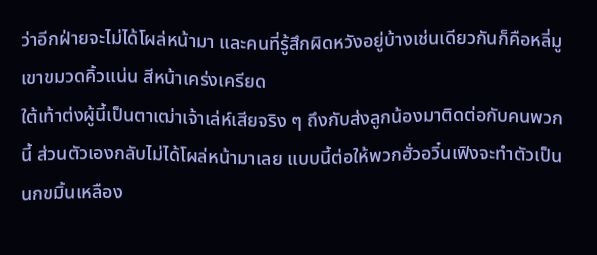ว่าอีกฝ่ายจะไม่ได้โผล่หน้ามา และคนที่รู้สึกผิดหวังอยู่บ้างเช่นเดียวกันก็คือหลี่มู
เขาขมวดคิ้วแน่น สีหน้าเคร่งเครียด
ใต้เท้าต่งผู้นี้เป็นตาเฒ่าเจ้าเล่ห์เสียจริง ๆ ถึงกับส่งลูกน้องมาติดต่อกับคนพวกนี้ ส่วนตัวเองกลับไม่ได้โผล่หน้ามาเลย แบบนี้ต่อให้พวกฮั่วอวิ๋นเฟิงจะทำตัวเป็นนกขมิ้นเหลือง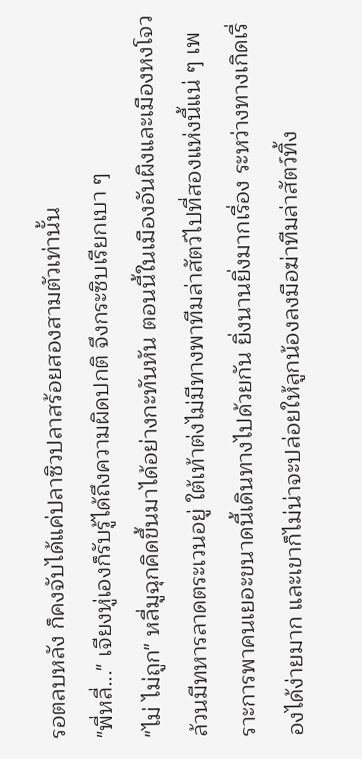รอตลบหลัง ก็คงจับได้แค่ปลาซิวปลาสร้อยสองสามตัวเท่านั้น
"พี่หลี่..." เจียงหู่เองก็รับรู้ได้ถึงความผิดปกติ จึงกระซิบเรียกเบา ๆ
"ไม่ ไม่ถูก" หลี่มูฉุกคิดขึ้นมาได้อย่างกะทันหัน ตอนนี้ในเมืองอันผิงและเมืองหงโจวล้วนมีทหารลาดตระเวนอยู่ ใต้เท้าต่งไม่มีทางพาทีมล่าสัตว์ไปที่สองแห่งนี้แน่ ๆ เพราะการพาคนเยอะขนาดนี้เดินทางไปด้วยกัน ยิ่งนานยิ่งมากเรื่อง ระหว่างทางเกิดเรื่องได้ง่ายมาก และเขาก็ไม่น่าจะปล่อยให้ลูกน้องลงมือฆ่าทีมล่าสัตว์ทิ้ง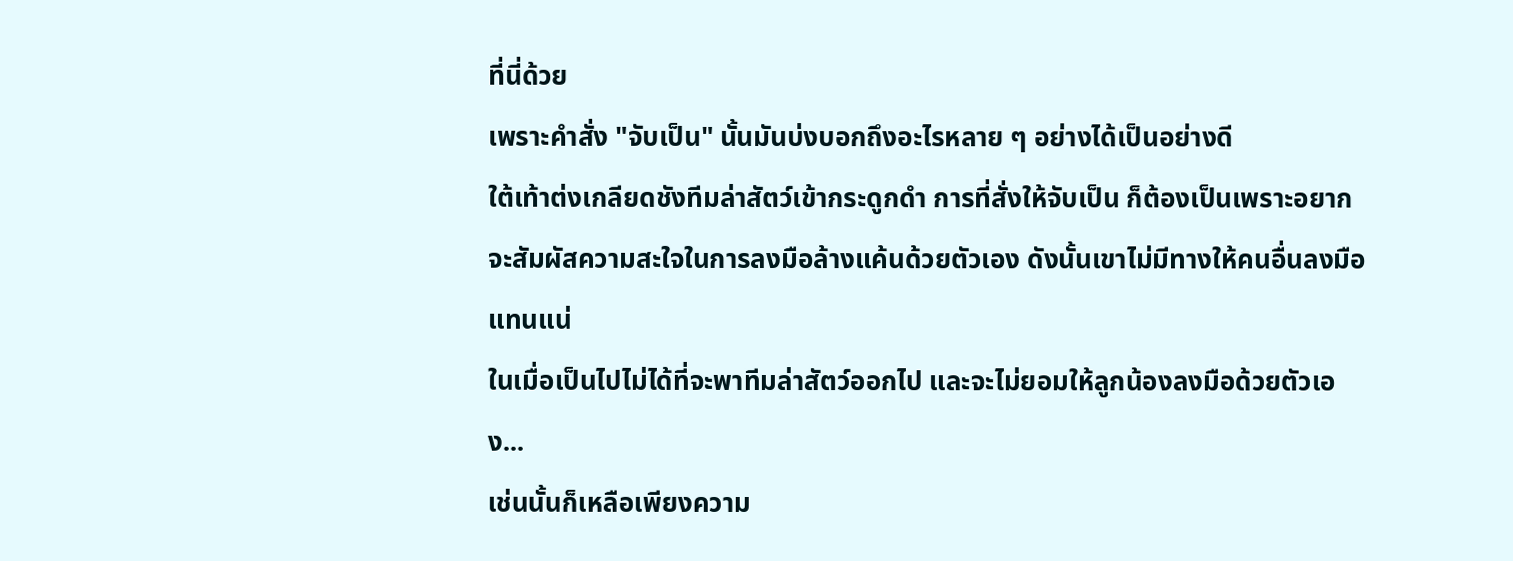ที่นี่ด้วย
เพราะคำสั่ง "จับเป็น" นั้นมันบ่งบอกถึงอะไรหลาย ๆ อย่างได้เป็นอย่างดี
ใต้เท้าต่งเกลียดชังทีมล่าสัตว์เข้ากระดูกดำ การที่สั่งให้จับเป็น ก็ต้องเป็นเพราะอยากจะสัมผัสความสะใจในการลงมือล้างแค้นด้วยตัวเอง ดังนั้นเขาไม่มีทางให้คนอื่นลงมือแทนแน่
ในเมื่อเป็นไปไม่ได้ที่จะพาทีมล่าสัตว์ออกไป และจะไม่ยอมให้ลูกน้องลงมือด้วยตัวเอง...
เช่นนั้นก็เหลือเพียงความ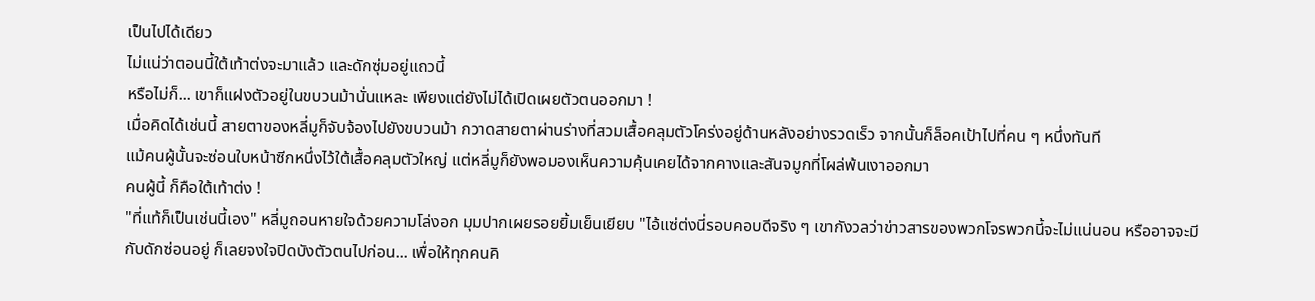เป็นไปได้เดียว
ไม่แน่ว่าตอนนี้ใต้เท้าต่งจะมาแล้ว และดักซุ่มอยู่แถวนี้
หรือไม่ก็... เขาก็แฝงตัวอยู่ในขบวนม้านั่นแหละ เพียงแต่ยังไม่ได้เปิดเผยตัวตนออกมา !
เมื่อคิดได้เช่นนี้ สายตาของหลี่มูก็จับจ้องไปยังขบวนม้า กวาดสายตาผ่านร่างที่สวมเสื้อคลุมตัวโคร่งอยู่ด้านหลังอย่างรวดเร็ว จากนั้นก็ล็อคเป้าไปที่คน ๆ หนึ่งทันที
แม้คนผู้นั้นจะซ่อนใบหน้าซีกหนึ่งไว้ใต้เสื้อคลุมตัวใหญ่ แต่หลี่มูก็ยังพอมองเห็นความคุ้นเคยได้จากคางและสันจมูกที่โผล่พ้นเงาออกมา
คนผู้นี้ ก็คือใต้เท้าต่ง !
"ที่แท้ก็เป็นเช่นนี้เอง" หลี่มูถอนหายใจด้วยความโล่งอก มุมปากเผยรอยยิ้มเย็นเยียบ "ไอ้แซ่ต่งนี่รอบคอบดีจริง ๆ เขากังวลว่าข่าวสารของพวกโจรพวกนี้จะไม่แน่นอน หรืออาจจะมีกับดักซ่อนอยู่ ก็เลยจงใจปิดบังตัวตนไปก่อน... เพื่อให้ทุกคนคิ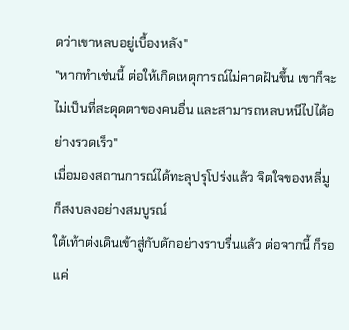ดว่าเขาหลบอยู่เบื้องหลัง"
"หากทำเช่นนี้ ต่อให้เกิดเหตุการณ์ไม่คาดฝันขึ้น เขาก็จะไม่เป็นที่สะดุดตาของคนอื่น และสามารถหลบหนีไปได้อย่างรวดเร็ว"
เมื่อมองสถานการณ์ได้ทะลุปรุโปร่งแล้ว จิตใจของหลี่มูก็สงบลงอย่างสมบูรณ์
ใต้เท้าต่งเดินเข้าสู่กับดักอย่างราบรื่นแล้ว ต่อจากนี้ ก็รอแค่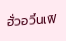ฮั่วอวิ๋นเฟิ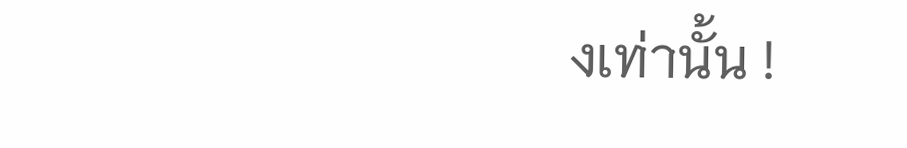งเท่านั้น !